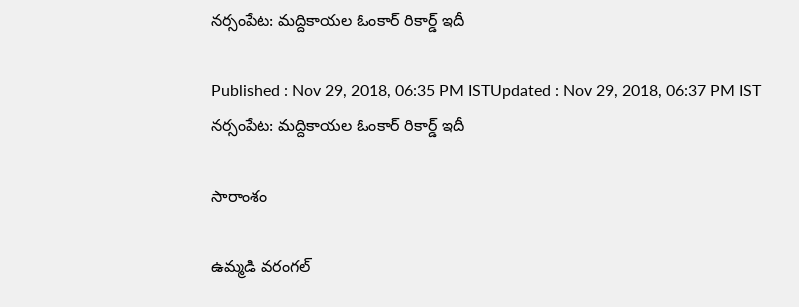నర్సంపేట: మద్దికాయల ఓంకార్‌ రికార్డ్ ఇదీ

Published : Nov 29, 2018, 06:35 PM ISTUpdated : Nov 29, 2018, 06:37 PM IST
నర్సంపేట: మద్దికాయల ఓంకార్‌ రికార్డ్ ఇదీ

సారాంశం

ఉమ్మడి వరంగల్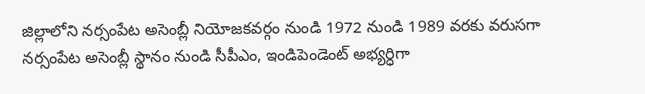జిల్లాలోని నర్సంపేట అసెంబ్లీ నియోజకవర్గం నుండి 1972 నుండి 1989 వరకు వరుసగా నర్సంపేట అసెంబ్లీ స్థానం నుండి సీపీఎం, ఇండిపెండెంట్ అభ్యర్ధిగా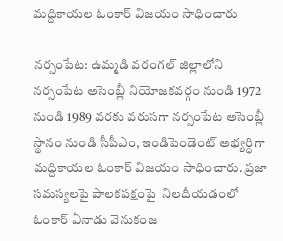మద్దికాయల ఓంకార్ విజయం సాధించారు

నర్సంపేట: ఉమ్మడి వరంగల్ జిల్లాలోని నర్సంపేట అసెంబ్లీ నియోజకవర్గం నుండి 1972 నుండి 1989 వరకు వరుసగా నర్సంపేట అసెంబ్లీ స్థానం నుండి సీపీఎం, ఇండిపెండెంట్ అభ్యర్ధిగా మద్దికాయల ఓంకార్ విజయం సాధించారు. ప్రజా సమస్యలపై పాలకపక్షంపై  నిలదీయడంలో ఓంకార్ ఏనాడు వెనుకంజ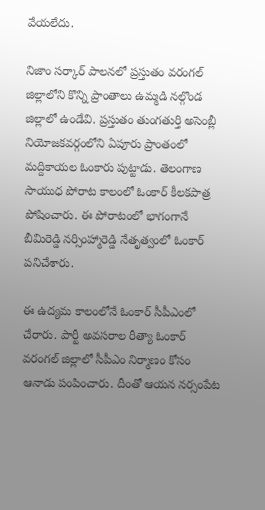వేయలేదు.

నిజాం సర్కార్ పాలనలో ప్రస్తుతం వరంగల్ జిల్లాలోని కొన్ని ప్రాంతాలు ఉమ్మడి నల్గొండ జిల్లాలో ఉండేవి. ప్రస్తుతం తుంగతుర్తి అసెంబ్లీ నియోజకవర్గంలోని ఏపూరు ప్రాంతంలో మద్దికాయల ఓంకారు పుట్టాడు. తెలంగాణ సాయుధ పోరాట కాలంలో ఓంకార్ కీలకపాత్ర పోషించారు. ఈ పోరాటంలో భాగంగానే బీమిరెడ్డి నర్సింహ్మారెడ్డి నేతృత్వంలో ఓంకార్ పనిచేశారు.

ఈ ఉద్యమ కాలంలోనే ఓంకార్ సీపీఎంలో చేరారు. పార్టీ అవసరాల రీత్యా ఓంకార్ వరంగల్ జిల్లాలో సీపీఎం నిర్మాణం కోసం ఆనాడు పంపించారు. దీంతో ఆయన నర్సంపేట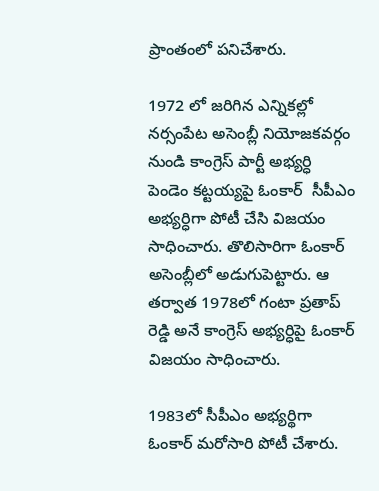ప్రాంతంలో పనిచేశారు.

1972 లో జరిగిన ఎన్నికల్లో నర్సంపేట అసెంబ్లీ నియోజకవర్గం నుండి కాంగ్రెస్ పార్టీ అభ్యర్ధి పెండెం కట్టయ్యపై ఓంకార్  సీపీఎం అభ్యర్ధిగా పోటీ చేసి విజయం సాధించారు. తొలిసారిగా ఓంకార్ అసెంబ్లీలో అడుగుపెట్టారు. ఆ తర్వాత 1978లో గంటా ప్రతాప్ రెడ్డి అనే కాంగ్రెస్ అభ్యర్ధిపై ఓంకార్ విజయం సాధించారు.

1983లో సీపీఎం అభ్యర్థిగా ఓంకార్ మరోసారి పోటీ చేశారు.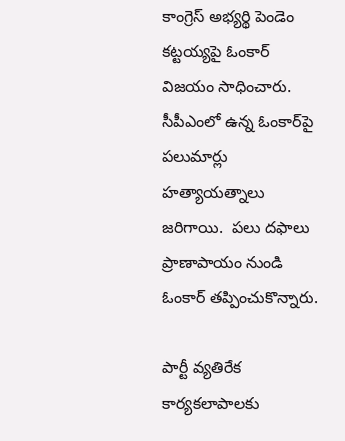కాంగ్రెస్ అభ్యర్థి పెండెం కట్టయ్యపై ఓంకార్ విజయం సాధించారు. సీపీఎంలో ఉన్న ఓంకార్‌పై  పలుమార్లు హత్యాయత్నాలు జరిగాయి.  పలు దఫాలు ప్రాణాపాయం నుండి ఓంకార్ తప్పించుకొన్నారు.

పార్టీ వ్యతిరేక కార్యకలాపాలకు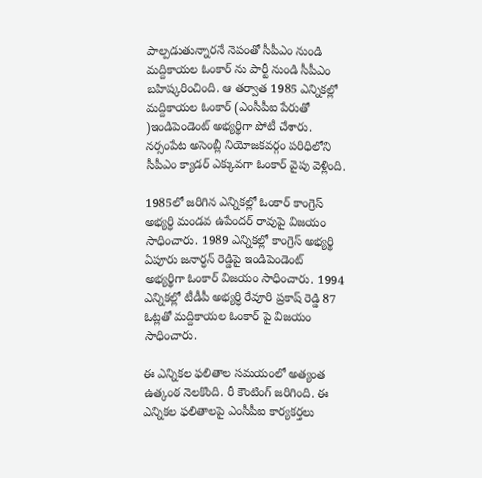పాల్పడుతున్నారనే నెపంతో సీపీఎం నుండి మద్దికాయల ఓంకార్ ను పార్టీ నుండి సీపీఎం బహిష్కరించింది. ఆ తర్వాత 1985 ఎన్నికల్లో మద్దికాయల ఓంకార్ (ఎంసీపీఐ పేరుతో )ఇండిపెండెంట్ అభ్యర్థిగా పోటీ చేశారు. నర్సంపేట అసెంబ్లీ నియోజకవర్గం పరిధిలోని సీపీఎం క్యాడర్ ఎక్కువగా ఓంకార్ వైపు వెళ్లింది.

1985లో జరిగిన ఎన్నికల్లో ఓంకార్ కాంగ్రెస్ అభ్యర్ధి మండవ ఉపేందర్ రావుపై విజయం సాధించారు. 1989 ఎన్నికల్లో కాంగ్రెస్ అభ్యర్థి ఏపూరు జనార్ధన్ రెడ్డిపై ఇండిపెండెంట్ అభ్యర్థిగా ఓంకార్ విజయం సాధించారు. 1994 ఎన్నికల్లో టీడీపీ అభ్యర్ధి రేవూరి ప్రకాష్ రెడ్డి 87 ఓట్లతో మద్దికాయల ఓంకార్ పై విజయం సాధించారు.

ఈ ఎన్నికల ఫలితాల సమయంలో అత్యంత ఉత్కంఠ నెలకొంది. రీ కౌంటింగ్ జరిగింది. ఈ ఎన్నికల ఫలితాలపై ఎంసీపీఐ కార్యకర్తలు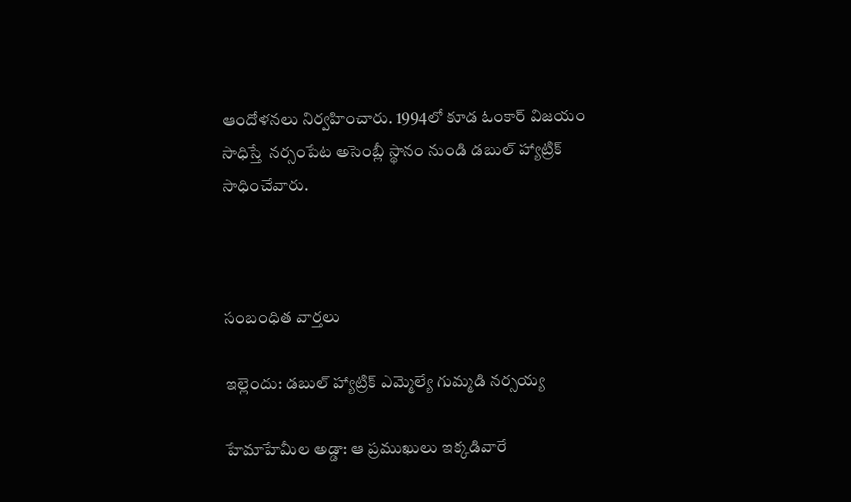ఆందోళనలు నిర్వహించారు. 1994లో కూడ ఓంకార్ విజయం సాధిస్తే  నర్సంపేట అసెంబ్లీ స్థానం నుండి డబుల్ హ్యాట్రిక్ సాధించేవారు.



సంబంధిత వార్తలు

ఇల్లెందు: డబుల్ హ్యాట్రిక్ ఎమ్మెల్యే గుమ్మడి నర్సయ్య

హేమాహేమీల అడ్డా: ఆ ప్రముఖులు ఇక్కడివారే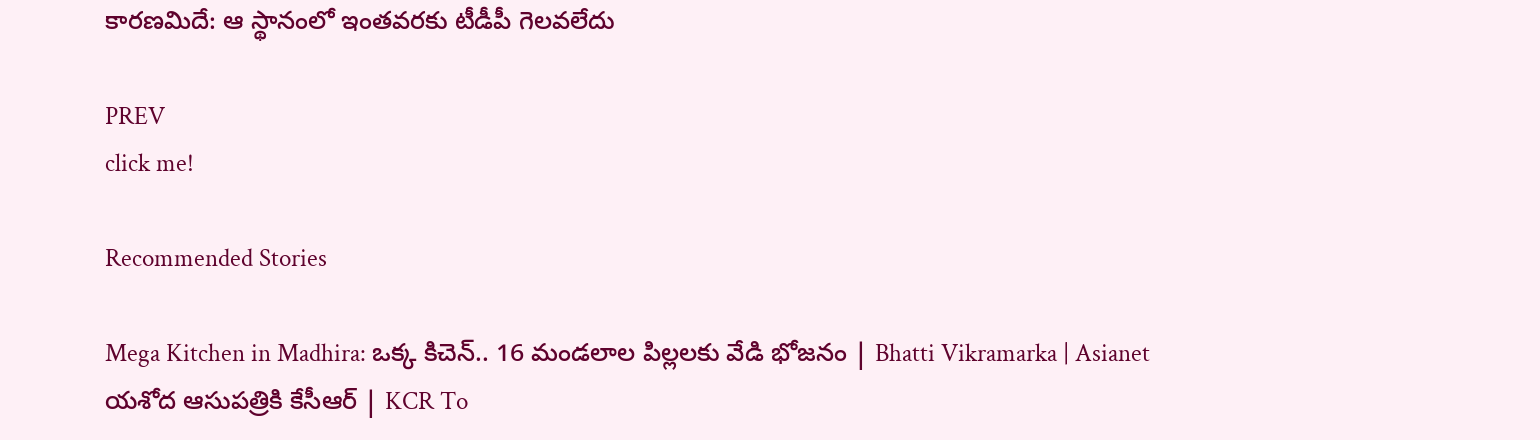కారణమిదే: ఆ స్థానంలో ఇంతవరకు టీడీపీ గెలవలేదు

PREV
click me!

Recommended Stories

Mega Kitchen in Madhira: ఒక్క కిచెన్.. 16 మండలాల పిల్లలకు వేడి భోజనం | Bhatti Vikramarka | Asianet
యశోద ఆసుపత్రికి కేసీఆర్ | KCR To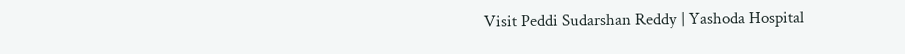Visit Peddi Sudarshan Reddy | Yashoda Hospital